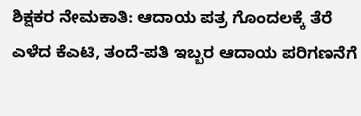ಶಿಕ್ಷಕರ ನೇಮಕಾತಿ: ಆದಾಯ ಪತ್ರ ಗೊಂದಲಕ್ಕೆ ತೆರೆ ಎಳೆದ ಕೆಎಟಿ, ತಂದೆ-ಪತಿ ಇಬ್ಬರ ಆದಾಯ ಪರಿಗಣನೆಗೆ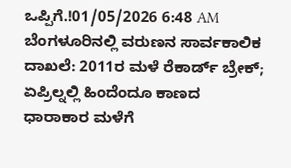ಒಪ್ಪಿಗೆ.!01/05/2026 6:48 AM
ಬೆಂಗಳೂರಿನಲ್ಲಿ ವರುಣನ ಸಾರ್ವಕಾಲಿಕ ದಾಖಲೆ: 2011ರ ಮಳೆ ರೆಕಾರ್ಡ್ ಬ್ರೇಕ್; ಏಪ್ರಿಲ್ನಲ್ಲಿ ಹಿಂದೆಂದೂ ಕಾಣದ ಧಾರಾಕಾರ ಮಳೆಗೆ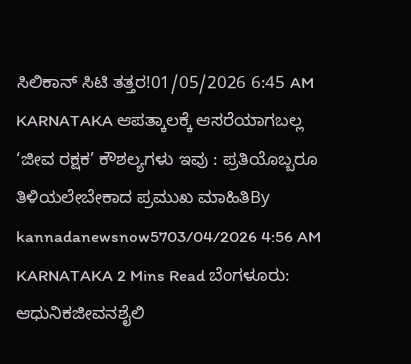ಸಿಲಿಕಾನ್ ಸಿಟಿ ತತ್ತರ!01/05/2026 6:45 AM
KARNATAKA ಆಪತ್ಕಾಲಕ್ಕೆ ಆಸರೆಯಾಗಬಲ್ಲ ‘ಜೀವ ರಕ್ಷಕ’ ಕೌಶಲ್ಯಗಳು ಇವು : ಪ್ರತಿಯೊಬ್ಬರೂ ತಿಳಿಯಲೇಬೇಕಾದ ಪ್ರಮುಖ ಮಾಹಿತಿBy kannadanewsnow5703/04/2026 4:56 AM KARNATAKA 2 Mins Read ಬೆಂಗಳೂರು: ಆಧುನಿಕಜೀವನಶೈಲಿ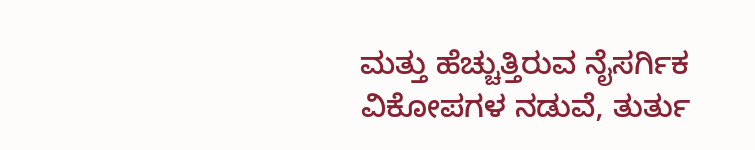ಮತ್ತು ಹೆಚ್ಚುತ್ತಿರುವ ನೈಸರ್ಗಿಕ ವಿಕೋಪಗಳ ನಡುವೆ, ತುರ್ತು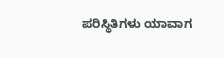ಪರಿಸ್ಥಿತಿಗಳು ಯಾವಾಗ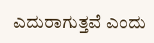ಎದುರಾಗುತ್ತವೆ ಎಂದು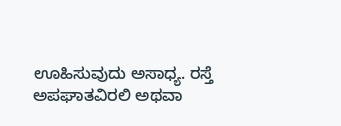ಊಹಿಸುವುದು ಅಸಾಧ್ಯ. ರಸ್ತೆ ಅಪಘಾತವಿರಲಿ ಅಥವಾ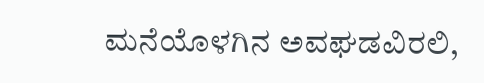ಮನೆಯೊಳಗಿನ ಅವಘಡವಿರಲಿ,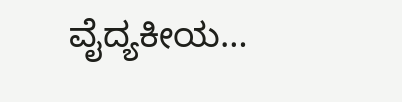ವೈದ್ಯಕೀಯ…